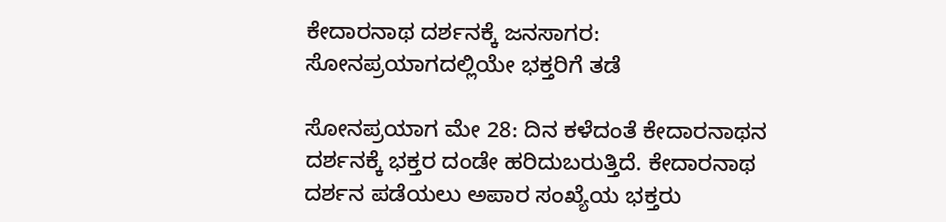ಕೇದಾರನಾಥ ದರ್ಶನಕ್ಕೆ ಜನಸಾಗರ: ಸೋನಪ್ರಯಾಗದಲ್ಲಿಯೇ ಭಕ್ತರಿಗೆ ತಡೆ

ಸೋನಪ್ರಯಾಗ ಮೇ 28: ದಿನ ಕಳೆದಂತೆ ಕೇದಾರನಾಥನ ದರ್ಶನಕ್ಕೆ ಭಕ್ತರ ದಂಡೇ ಹರಿದುಬರುತ್ತಿದೆ. ಕೇದಾರನಾಥ ದರ್ಶನ ಪಡೆಯಲು ಅಪಾರ ಸಂಖ್ಯೆಯ ಭಕ್ತರು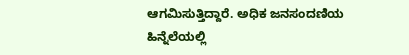ಆಗಮಿಸುತ್ತಿದ್ದಾರೆ. ಅಧಿಕ ಜನಸಂದಣಿಯ ಹಿನ್ನೆಲೆಯಲ್ಲಿ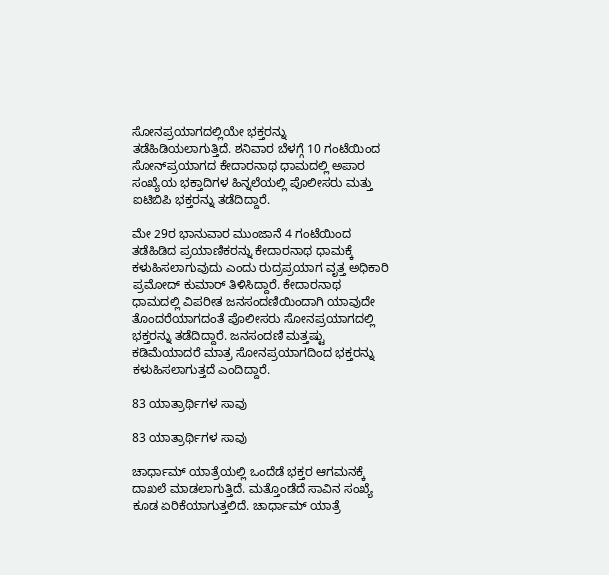ಸೋನಪ್ರಯಾಗದಲ್ಲಿಯೇ ಭಕ್ತರನ್ನು ತಡೆಹಿಡಿಯಲಾಗುತ್ತಿದೆ. ಶನಿವಾರ ಬೆಳಗ್ಗೆ 10 ಗಂಟೆಯಿಂದ ಸೋನ್‌ಪ್ರಯಾಗದ ಕೇದಾರನಾಥ ಧಾಮದಲ್ಲಿ ಅಪಾರ ಸಂಖ್ಯೆಯ ಭಕ್ತಾದಿಗಳ ಹಿನ್ನಲೆಯಲ್ಲಿ ಪೊಲೀಸರು ಮತ್ತು ಐಟಿಬಿಪಿ ಭಕ್ತರನ್ನು ತಡೆದಿದ್ದಾರೆ.

ಮೇ 29ರ ಭಾನುವಾರ ಮುಂಜಾನೆ 4 ಗಂಟೆಯಿಂದ ತಡೆಹಿಡಿದ ಪ್ರಯಾಣಿಕರನ್ನು ಕೇದಾರನಾಥ ಧಾಮಕ್ಕೆ ಕಳುಹಿಸಲಾಗುವುದು ಎಂದು ರುದ್ರಪ್ರಯಾಗ ವೃತ್ತ ಅಧಿಕಾರಿ ಪ್ರಮೋದ್ ಕುಮಾರ್ ತಿಳಿಸಿದ್ದಾರೆ. ಕೇದಾರನಾಥ ಧಾಮದಲ್ಲಿ ವಿಪರೀತ ಜನಸಂದಣಿಯಿಂದಾಗಿ ಯಾವುದೇ ತೊಂದರೆಯಾಗದಂತೆ ಪೊಲೀಸರು ಸೋನಪ್ರಯಾಗದಲ್ಲಿ ಭಕ್ತರನ್ನು ತಡೆದಿದ್ದಾರೆ. ಜನಸಂದಣಿ ಮತ್ತಷ್ಟು ಕಡಿಮೆಯಾದರೆ ಮಾತ್ರ ಸೋನಪ್ರಯಾಗದಿಂದ ಭಕ್ತರನ್ನು ಕಳುಹಿಸಲಾಗುತ್ತದೆ ಎಂದಿದ್ದಾರೆ.

83 ಯಾತ್ರಾರ್ಥಿಗಳ ಸಾವು

83 ಯಾತ್ರಾರ್ಥಿಗಳ ಸಾವು

ಚಾರ್ಧಾಮ್ ಯಾತ್ರೆಯಲ್ಲಿ ಒಂದೆಡೆ ಭಕ್ತರ ಆಗಮನಕ್ಕೆ ದಾಖಲೆ ಮಾಡಲಾಗುತ್ತಿದೆ. ಮತ್ತೊಂಡೆದೆ ಸಾವಿನ ಸಂಖ್ಯೆ ಕೂಡ ಏರಿಕೆಯಾಗುತ್ತಲಿದೆ. ಚಾರ್ಧಾಮ್ ಯಾತ್ರೆ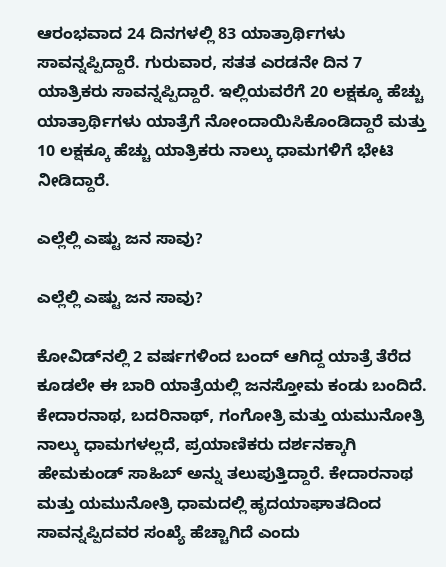ಆರಂಭವಾದ 24 ದಿನಗಳಲ್ಲಿ 83 ಯಾತ್ರಾರ್ಥಿಗಳು ಸಾವನ್ನಪ್ಪಿದ್ದಾರೆ. ಗುರುವಾರ, ಸತತ ಎರಡನೇ ದಿನ 7 ಯಾತ್ರಿಕರು ಸಾವನ್ನಪ್ಪಿದ್ದಾರೆ. ಇಲ್ಲಿಯವರೆಗೆ 20 ಲಕ್ಷಕ್ಕೂ ಹೆಚ್ಚು ಯಾತ್ರಾರ್ಥಿಗಳು ಯಾತ್ರೆಗೆ ನೋಂದಾಯಿಸಿಕೊಂಡಿದ್ದಾರೆ ಮತ್ತು 10 ಲಕ್ಷಕ್ಕೂ ಹೆಚ್ಚು ಯಾತ್ರಿಕರು ನಾಲ್ಕು ಧಾಮಗಳಿಗೆ ಭೇಟಿ ನೀಡಿದ್ದಾರೆ.

ಎಲ್ಲೆಲ್ಲಿ ಎಷ್ಟು ಜನ ಸಾವು?

ಎಲ್ಲೆಲ್ಲಿ ಎಷ್ಟು ಜನ ಸಾವು?

ಕೋವಿಡ್‌ನಲ್ಲಿ 2 ವರ್ಷಗಳಿಂದ ಬಂದ್ ಆಗಿದ್ದ ಯಾತ್ರೆ ತೆರೆದ ಕೂಡಲೇ ಈ ಬಾರಿ ಯಾತ್ರೆಯಲ್ಲಿ ಜನಸ್ತೋಮ ಕಂಡು ಬಂದಿದೆ. ಕೇದಾರನಾಥ, ಬದರಿನಾಥ್, ಗಂಗೋತ್ರಿ ಮತ್ತು ಯಮುನೋತ್ರಿ ನಾಲ್ಕು ಧಾಮಗಳಲ್ಲದೆ, ಪ್ರಯಾಣಿಕರು ದರ್ಶನಕ್ಕಾಗಿ ಹೇಮಕುಂಡ್ ಸಾಹಿಬ್ ಅನ್ನು ತಲುಪುತ್ತಿದ್ದಾರೆ. ಕೇದಾರನಾಥ ಮತ್ತು ಯಮುನೋತ್ರಿ ಧಾಮದಲ್ಲಿ ಹೃದಯಾಘಾತದಿಂದ ಸಾವನ್ನಪ್ಪಿದವರ ಸಂಖ್ಯೆ ಹೆಚ್ಚಾಗಿದೆ ಎಂದು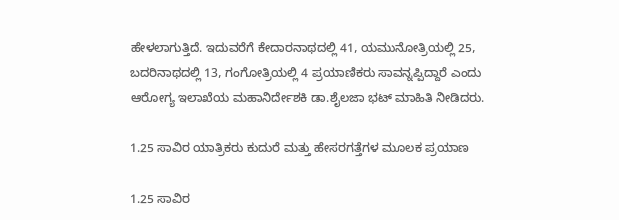ಹೇಳಲಾಗುತ್ತಿದೆ. ಇದುವರೆಗೆ ಕೇದಾರನಾಥದಲ್ಲಿ 41, ಯಮುನೋತ್ರಿಯಲ್ಲಿ 25, ಬದರಿನಾಥದಲ್ಲಿ 13, ಗಂಗೋತ್ರಿಯಲ್ಲಿ 4 ಪ್ರಯಾಣಿಕರು ಸಾವನ್ನಪ್ಪಿದ್ದಾರೆ ಎಂದು ಆರೋಗ್ಯ ಇಲಾಖೆಯ ಮಹಾನಿರ್ದೇಶಕಿ ಡಾ.ಶೈಲಜಾ ಭಟ್ ಮಾಹಿತಿ ನೀಡಿದರು.

1.25 ಸಾವಿರ ಯಾತ್ರಿಕರು ಕುದುರೆ ಮತ್ತು ಹೇಸರಗತ್ತೆಗಳ ಮೂಲಕ ಪ್ರಯಾಣ

1.25 ಸಾವಿರ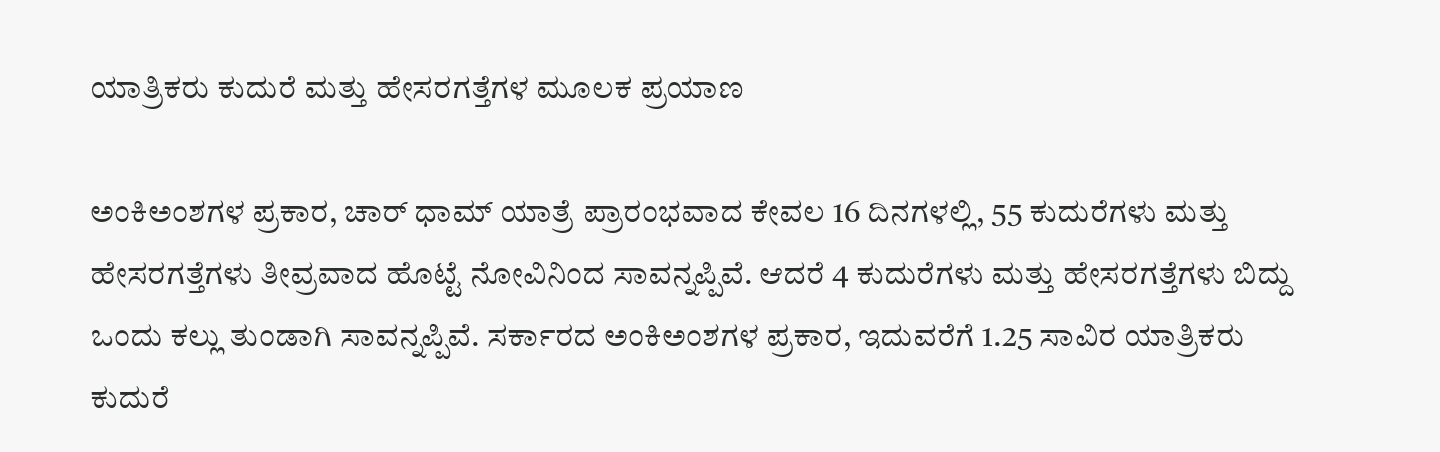ಯಾತ್ರಿಕರು ಕುದುರೆ ಮತ್ತು ಹೇಸರಗತ್ತೆಗಳ ಮೂಲಕ ಪ್ರಯಾಣ

ಅಂಕಿಅಂಶಗಳ ಪ್ರಕಾರ, ಚಾರ್ ಧಾಮ್ ಯಾತ್ರೆ ಪ್ರಾರಂಭವಾದ ಕೇವಲ 16 ದಿನಗಳಲ್ಲಿ, 55 ಕುದುರೆಗಳು ಮತ್ತು ಹೇಸರಗತ್ತೆಗಳು ತೀವ್ರವಾದ ಹೊಟ್ಟೆ ನೋವಿನಿಂದ ಸಾವನ್ನಪ್ಪಿವೆ. ಆದರೆ 4 ಕುದುರೆಗಳು ಮತ್ತು ಹೇಸರಗತ್ತೆಗಳು ಬಿದ್ದು ಒಂದು ಕಲ್ಲು ತುಂಡಾಗಿ ಸಾವನ್ನಪ್ಪಿವೆ. ಸರ್ಕಾರದ ಅಂಕಿಅಂಶಗಳ ಪ್ರಕಾರ, ಇದುವರೆಗೆ 1.25 ಸಾವಿರ ಯಾತ್ರಿಕರು ಕುದುರೆ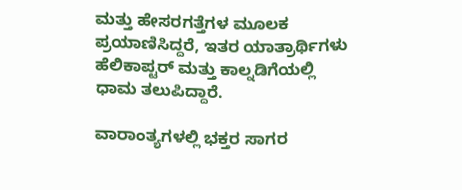ಮತ್ತು ಹೇಸರಗತ್ತೆಗಳ ಮೂಲಕ ಪ್ರಯಾಣಿಸಿದ್ದರೆ, ಇತರ ಯಾತ್ರಾರ್ಥಿಗಳು ಹೆಲಿಕಾಪ್ಟರ್ ಮತ್ತು ಕಾಲ್ನಡಿಗೆಯಲ್ಲಿ ಧಾಮ ತಲುಪಿದ್ದಾರೆ.

ವಾರಾಂತ್ಯಗಳಲ್ಲಿ ಭಕ್ತರ ಸಾಗರ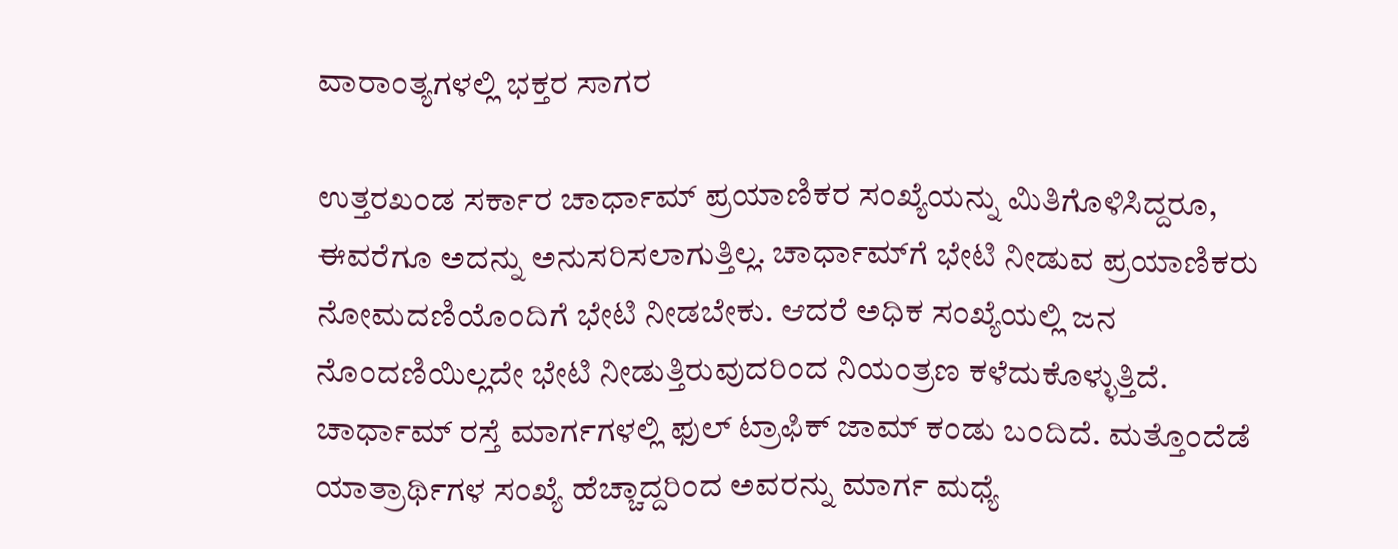ವಾರಾಂತ್ಯಗಳಲ್ಲಿ ಭಕ್ತರ ಸಾಗರ

ಉತ್ತರಖಂಡ ಸರ್ಕಾರ ಚಾರ್ಧಾಮ್ ಪ್ರಯಾಣಿಕರ ಸಂಖ್ಯೆಯನ್ನು ಮಿತಿಗೊಳಿಸಿದ್ದರೂ, ಈವರೆಗೂ ಅದನ್ನು ಅನುಸರಿಸಲಾಗುತ್ತಿಲ್ಲ. ಚಾರ್ಧಾಮ್‌ಗೆ ಭೇಟಿ ನೀಡುವ ಪ್ರಯಾಣಿಕರು ನೋಮದಣಿಯೊಂದಿಗೆ ಭೇಟಿ ನೀಡಬೇಕು. ಆದರೆ ಅಧಿಕ ಸಂಖ್ಯೆಯಲ್ಲಿ ಜನ ನೊಂದಣಿಯಿಲ್ಲದೇ ಭೇಟಿ ನೀಡುತ್ತಿರುವುದರಿಂದ ನಿಯಂತ್ರಣ ಕಳೆದುಕೊಳ್ಳುತ್ತಿದೆ. ಚಾರ್ಧಾಮ್ ರಸ್ತೆ ಮಾರ್ಗಗಳಲ್ಲಿ ಫುಲ್ ಟ್ರಾಫಿಕ್ ಜಾಮ್ ಕಂಡು ಬಂದಿದೆ. ಮತ್ತೊಂದೆಡೆ ಯಾತ್ರಾರ್ಥಿಗಳ ಸಂಖ್ಯೆ ಹೆಚ್ಚಾದ್ದರಿಂದ ಅವರನ್ನು ಮಾರ್ಗ ಮಧ್ಯೆ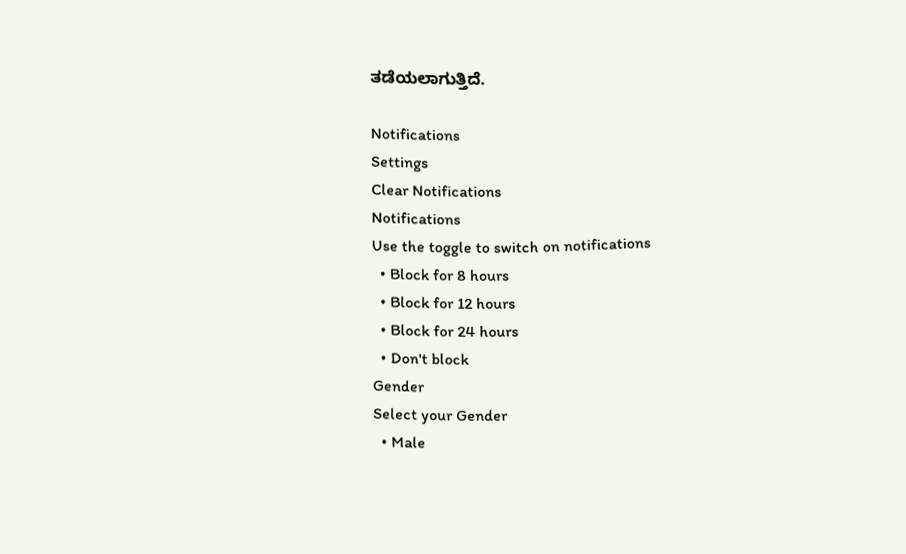ತಡೆಯಲಾಗುತ್ತಿದೆ.

Notifications
Settings
Clear Notifications
Notifications
Use the toggle to switch on notifications
  • Block for 8 hours
  • Block for 12 hours
  • Block for 24 hours
  • Don't block
Gender
Select your Gender
  • Male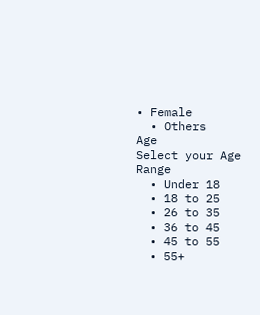• Female
  • Others
Age
Select your Age Range
  • Under 18
  • 18 to 25
  • 26 to 35
  • 36 to 45
  • 45 to 55
  • 55+